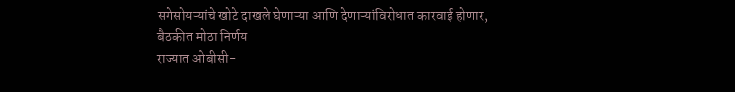सगेसोयऱ्यांचे खोटे दाखले घेणाऱ्या आणि देणाऱ्यांविरोधात कारवाई होणार, बैठकीत मोठा निर्णय
राज्यात ओबीसी-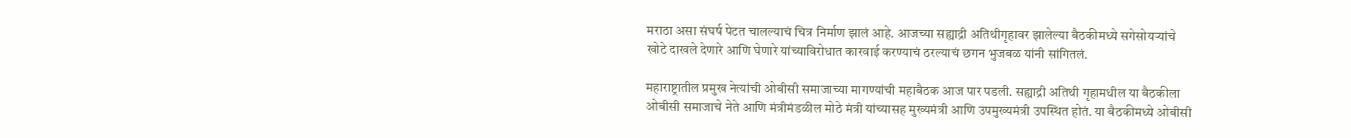मराठा असा संघर्ष पेटत चालल्याचं चित्र निर्माण झालं आहे. आजच्या सह्याद्री अतिथीगृहावर झालेल्या बैठकीमध्ये सगेसोयऱ्यांचे खोटे दाखले देणारे आणि घेणारे यांच्याविरोधात कारवाई करण्याचं ठरल्याचं छगन भुजबळ यांनी सांगितलं.

महाराष्ट्रातील प्रमुख नेत्यांची ओबीसी समाजाच्या मागण्यांची महाबैठक आज पार पडली. सह्याद्री अतिथी गृहामधील या बैठकीला ओबीसी समाजाचे नेते आणि मंत्रीमंडळील मोठे मंत्री यांच्यासह मुख्यमंत्री आणि उपमुख्यमंत्री उपस्थित होतं. या बैठकीमध्ये ओबीसी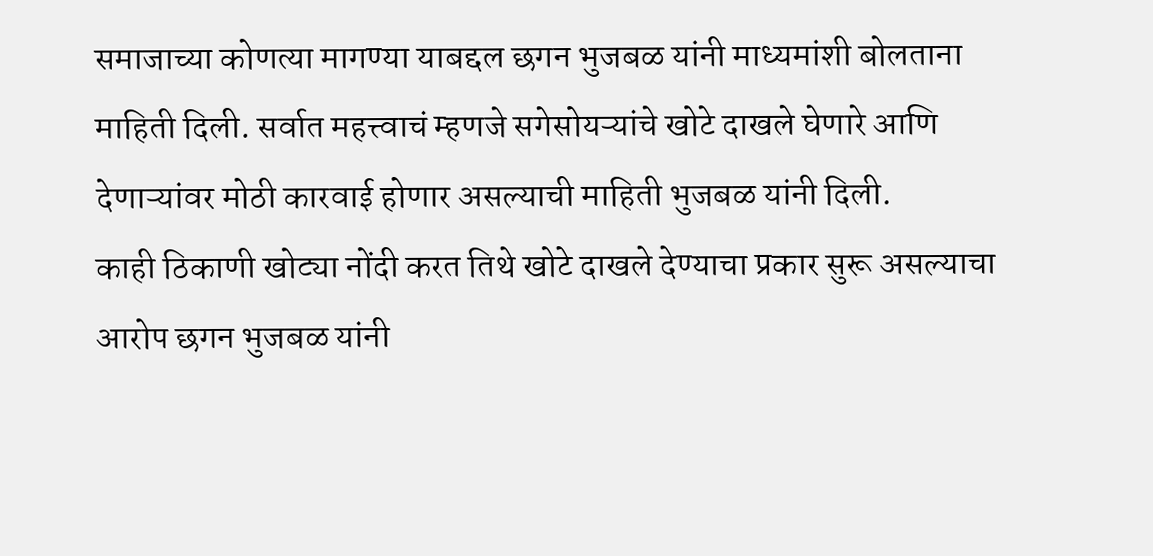समाजाच्या कोणत्या मागण्या याबद्दल छगन भुजबळ यांनी माध्यमांशी बोलताना माहिती दिली. सर्वात महत्त्वाचं म्हणजे सगेसोयऱ्यांचे खोटे दाखले घेणारे आणि देणाऱ्यांवर मोठी कारवाई होणार असल्याची माहिती भुजबळ यांनी दिली.
काही ठिकाणी खोट्या नोंदी करत तिथे खोटे दाखले देण्याचा प्रकार सुरू असल्याचा आरोप छगन भुजबळ यांनी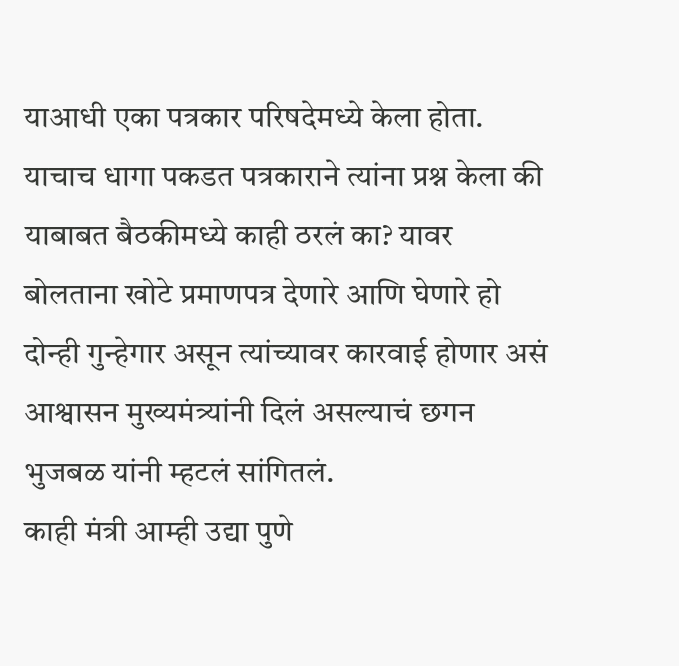याआधी एका पत्रकार परिषदेमध्ये केला होता. याचाच धागा पकडत पत्रकाराने त्यांना प्रश्न केला की याबाबत बैठकीमध्ये काही ठरलं का? यावर बोलताना खोटे प्रमाणपत्र देणारे आणि घेणारे हो दोन्ही गुन्हेगार असून त्यांच्यावर कारवाई होणार असं आश्वासन मुख्यमंत्र्यांनी दिलं असल्याचं छगन भुजबळ यांनी म्हटलं सांगितलं.
काही मंत्री आम्ही उद्या पुणे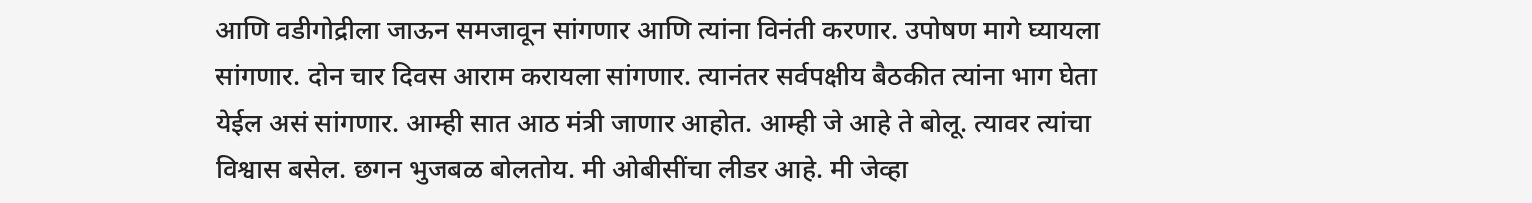आणि वडीगोद्रीला जाऊन समजावून सांगणार आणि त्यांना विनंती करणार. उपोषण मागे घ्यायला सांगणार. दोन चार दिवस आराम करायला सांगणार. त्यानंतर सर्वपक्षीय बैठकीत त्यांना भाग घेता येईल असं सांगणार. आम्ही सात आठ मंत्री जाणार आहोत. आम्ही जे आहे ते बोलू. त्यावर त्यांचा विश्वास बसेल. छगन भुजबळ बोलतोय. मी ओबीसींचा लीडर आहे. मी जेव्हा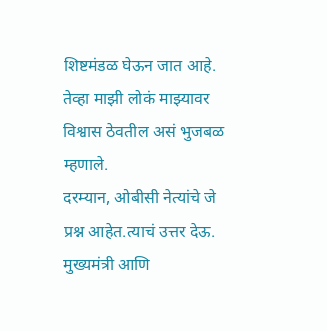शिष्टमंडळ घेऊन जात आहे. तेव्हा माझी लोकं माझ्यावर विश्वास ठेवतील असं भुजबळ म्हणाले.
दरम्यान, ओबीसी नेत्यांचे जे प्रश्न आहेत.त्याचं उत्तर देऊ. मुख्यमंत्री आणि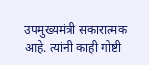उपमुख्यमंत्री सकारात्मक आहे. त्यांनी काही गोष्टी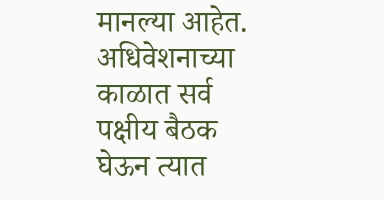मानल्या आहेत. अधिवेशनाच्या काळात सर्व पक्षीय बैठक घेऊन त्यात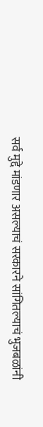सर्व मुद्दे मांडणार असल्याचं सरकारने सांगितल्याचं भुजबळांनी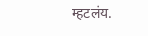म्हटलंय.